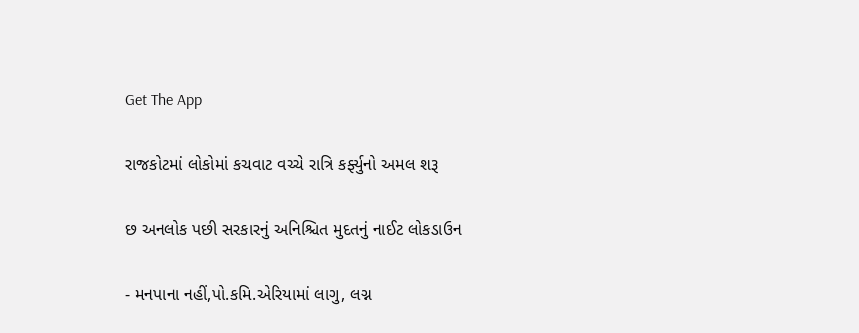Get The App

રાજકોટમાં લોકોમાં કચવાટ વચ્ચે રાત્રિ કર્ફ્યુનો અમલ શરૂ

છ અનલોક પછી સરકારનું અનિશ્ચિત મુદતનું નાઈટ લોકડાઉન

- મનપાના નહીં,પો.કમિ.એરિયામાં લાગુ, લગ્ન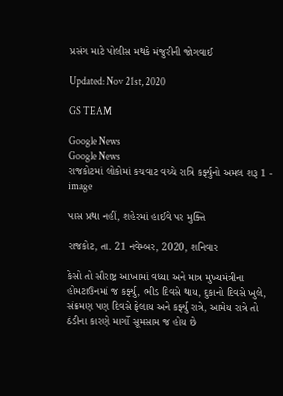પ્રસંગ માટે પોલીસ મથકે મંજુરીની જોગવાઈ

Updated: Nov 21st, 2020

GS TEAM

Google News
Google News
રાજકોટમાં લોકોમાં કચવાટ વચ્ચે રાત્રિ કર્ફ્યુનો અમલ શરૂ 1 - image

પાસ પ્રથા નહીં, શહેરમાં હાઈવે પર મુક્તિ

રાજકોટ, તા. 21 નવેમ્બર, 2020, શનિવાર

કેસો તો સૌરાષ્ટ્ર આખામાં વધ્યા અને માત્ર મુખ્યમંત્રીના હોમટાઉનમાં જ કર્ફ્યુ, ભીડ દિવસે થાય, દુકાનો દિવસે ખુલે, સંક્રમણ પણ દિવસે ફેલાય અને કર્ફ્યુ રાત્રે, આમેય રાત્રે તો ઠંડીના કારણે માર્ગો સૂમસામ જ હોય છે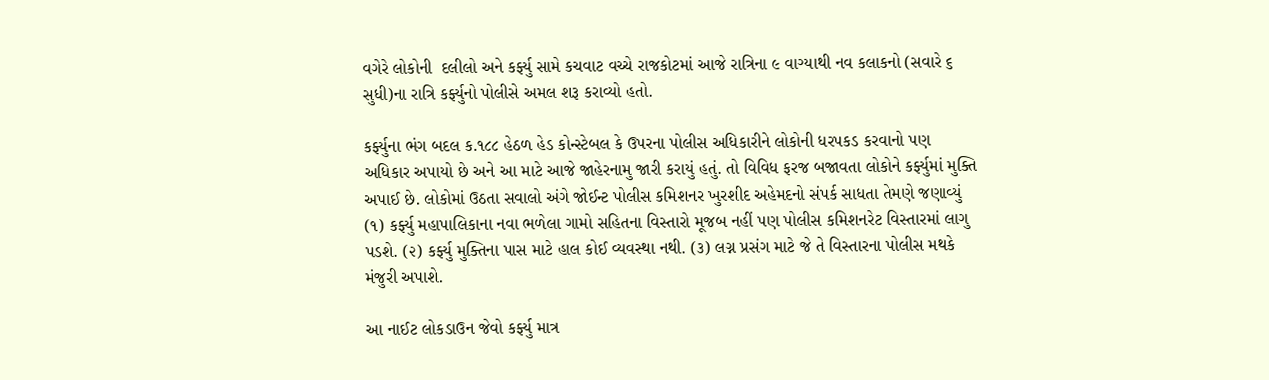વગેરે લોકોની  દલીલો અને કર્ફ્યુ સામે કચવાટ વચ્ચે રાજકોટમાં આજે રાત્રિના ૯ વાગ્યાથી નવ કલાકનો (સવારે ૬ સુધી)ના રાત્રિ કર્ફ્યુનો પોલીસે અમલ શરૂ કરાવ્યો હતો.

કર્ફ્યુના ભંગ બદલ ક.૧૮૮ હેઠળ હેડ કોન્સ્ટેબલ કે ઉપરના પોલીસ અધિકારીને લોકોની ધરપકડ કરવાનો પણ અધિકાર અપાયો છે અને આ માટે આજે જાહેરનામુ જારી કરાયું હતું. તો વિવિધ ફરજ બજાવતા લોકોને કર્ફ્યુમાં મુક્તિ અપાઈ છે. લોકોમાં ઉઠતા સવાલો અંગે જોઈન્ટ પોલીસ કમિશનર ખુરશીદ અહેમદનો સંપર્ક સાધતા તેમણે જણાવ્યું (૧) કર્ફ્યુ મહાપાલિકાના નવા ભળેલા ગામો સહિતના વિસ્તારો મૂજબ નહીં પણ પોલીસ કમિશનરેટ વિસ્તારમાં લાગુ પડશે. (૨) કર્ફ્યુ મુક્તિના પાસ માટે હાલ કોઈ વ્યવસ્થા નથી. (૩) લગ્ન પ્રસંગ માટે જે તે વિસ્તારના પોલીસ મથકે મંજુરી અપાશે.

આ નાઈટ લોકડાઉન જેવો કર્ફ્યુ માત્ર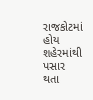રાજકોટમાં હોય શહેરમાંથી પસાર થતા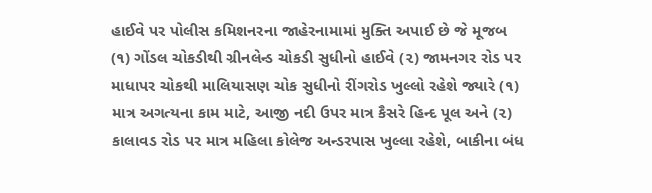હાઈવે પર પોલીસ કમિશનરના જાહેરનામામાં મુક્તિ અપાઈ છે જે મૂજબ (૧) ગોંડલ ચોકડીથી ગ્રીનલેન્ડ ચોકડી સુધીનો હાઈવે (૨) જામનગર રોડ પર માધાપર ચોકથી માલિયાસણ ચોક સુધીનો રીંગરોડ ખુલ્લો રહેશે જ્યારે (૧) માત્ર અગત્યના કામ માટે, આજી નદી ઉપર માત્ર કૈસરે હિન્દ પૂલ અને (૨) કાલાવડ રોડ પર માત્ર મહિલા કોલેજ અન્ડરપાસ ખુલ્લા રહેશે, બાકીના બંધ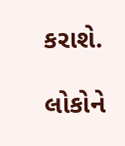કરાશે.

લોકોને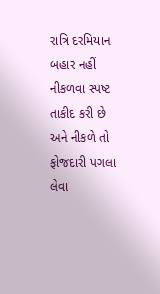રાત્રિ દરમિયાન બહાર નહીં નીકળવા સ્પષ્ટ તાકીદ કરી છે અને નીકળે તો ફોજદારી પગલા લેવા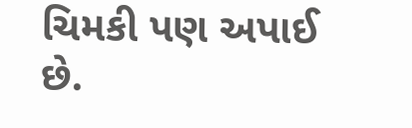ચિમકી પણ અપાઈ છે.